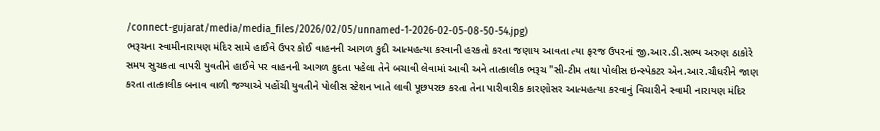/connect-gujarat/media/media_files/2026/02/05/unnamed-1-2026-02-05-08-50-54.jpg)
ભરૂચના સ્વામીનારાયણ મંદિર સામે હાઈવે ઉપર કોઈ વાહનની આગળ કુદી આત્મહત્યા કરવાની હરકતો કરતા જણાય આવતા ત્યા ફરજ ઉપરનાં જી.આર.ડી.સભ્ય અરુણ ઠાકોરે સમય સુચકતા વાપરી યુવતીને હાઈવે પર વાહનની આગળ કુદતા પહેલા તેને બચાવી લેવામાં આવી અને તાત્કાલીક ભરૂચ "સી-ટીમ તથા પોલીસ ઇન્સ્પેકટર એન.આર.ચૌધરીને જાણ કરતા તાત્કાલીક બનાવ વાળી જગ્યાએ પહોંચી યુવતીને પોલીસ સ્ટેશન ખાતે લાવી પૂછપરછ કરતા તેના પારીવારીક કારણોસર આત્મહત્યા કરવાનું વિચારીને સ્વામી નારાયણ મંદિર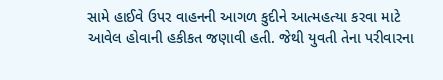સામે હાઈવે ઉપર વાહનની આગળ કુદીને આત્મહત્યા કરવા માટે આવેલ હોવાની હકીકત જણાવી હતી. જેથી યુવતી તેના પરીવારના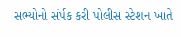સભ્યોનો સંર્પક કરી પોલીસ સ્ટેશન ખાતે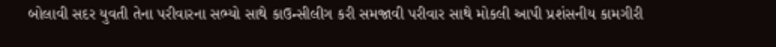બોલાવી સદર યુવતી તેના પરીવારના સભ્યો સાથે કાઉન્સીલીગ કરી સમજાવી પરીવાર સાથે મોકલી આપી પ્રશંસનીય કામગીરી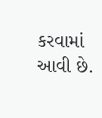કરવામાં આવી છે.